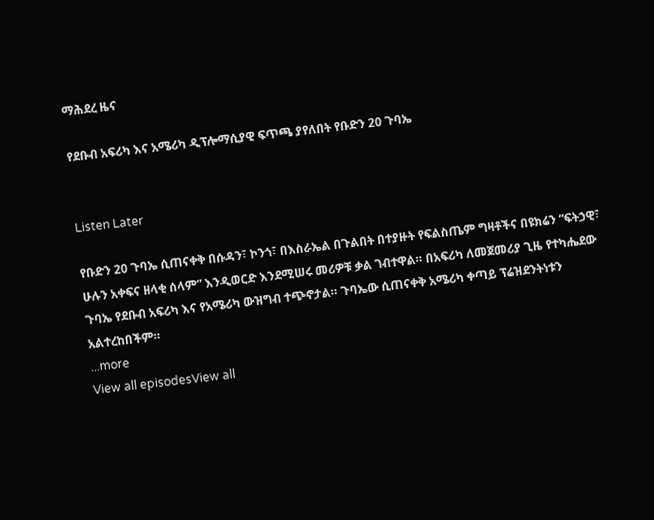ማሕደረ ዜና

የደቡብ አፍሪካ እና አሜሪካ ዲፕሎማሲያዊ ፍጥጫ ያየለበት የቡድን 20 ጉባኤ


Listen Later

የቡድን 20 ጉባኤ ሲጠናቀቅ በሱዳን፣ ኮንጎ፣ በእስራኤል በጉልበት በተያዙት የፍልስጤም ግዛቶችና በዩክሬን “ፍትኃዊ፣ ሁሉን አቀፍና ዘላቂ ሰላም” እንዲወርድ እንደሚሠሩ መሪዎቹ ቃል ገብተዋል። በአፍሪካ ለመጀመሪያ ጊዜ የተካሔደው ጉባኤ የደቡብ አፍሪካ እና የአሜሪካ ውዝግብ ተጭኖታል። ጉባኤው ሲጠናቀቅ አሜሪካ ቀጣይ ፕሬዝደንትነቱን አልተረከበችም።
...more
View all episodesView all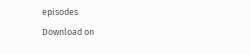episodes
Download on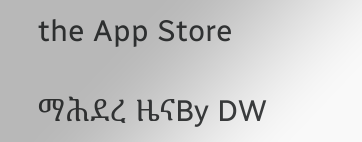the App Store

ማሕደረ ዜናBy DW